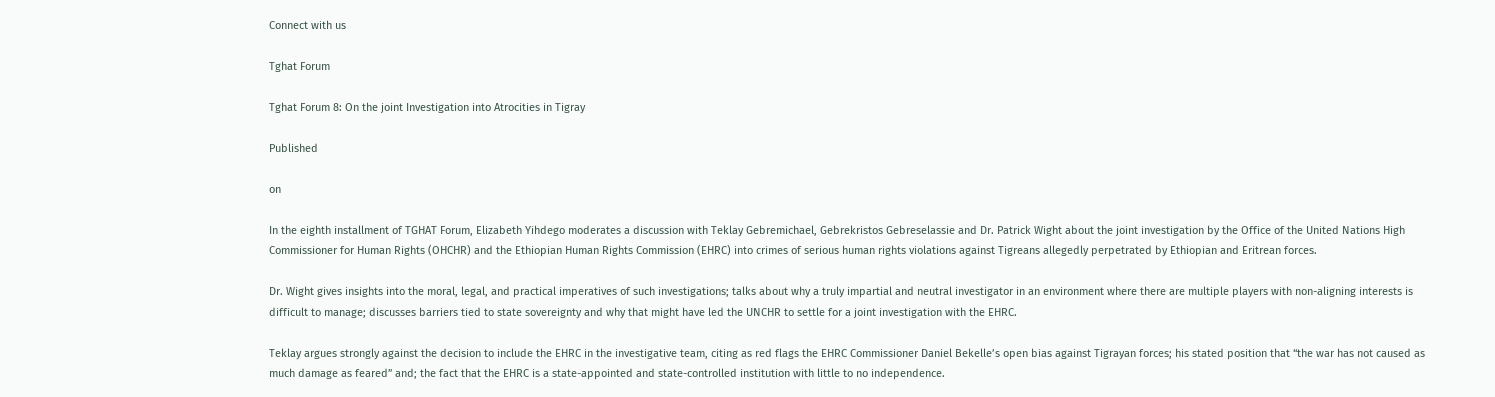Connect with us

Tghat Forum

Tghat Forum 8: On the joint Investigation into Atrocities in Tigray

Published

on

In the eighth installment of TGHAT Forum, Elizabeth Yihdego moderates a discussion with Teklay Gebremichael, Gebrekristos Gebreselassie and Dr. Patrick Wight about the joint investigation by the Office of the United Nations High Commissioner for Human Rights (OHCHR) and the Ethiopian Human Rights Commission (EHRC) into crimes of serious human rights violations against Tigreans allegedly perpetrated by Ethiopian and Eritrean forces.

Dr. Wight gives insights into the moral, legal, and practical imperatives of such investigations; talks about why a truly impartial and neutral investigator in an environment where there are multiple players with non-aligning interests is difficult to manage; discusses barriers tied to state sovereignty and why that might have led the UNCHR to settle for a joint investigation with the EHRC.

Teklay argues strongly against the decision to include the EHRC in the investigative team, citing as red flags the EHRC Commissioner Daniel Bekelle’s open bias against Tigrayan forces; his stated position that “the war has not caused as much damage as feared” and; the fact that the EHRC is a state-appointed and state-controlled institution with little to no independence.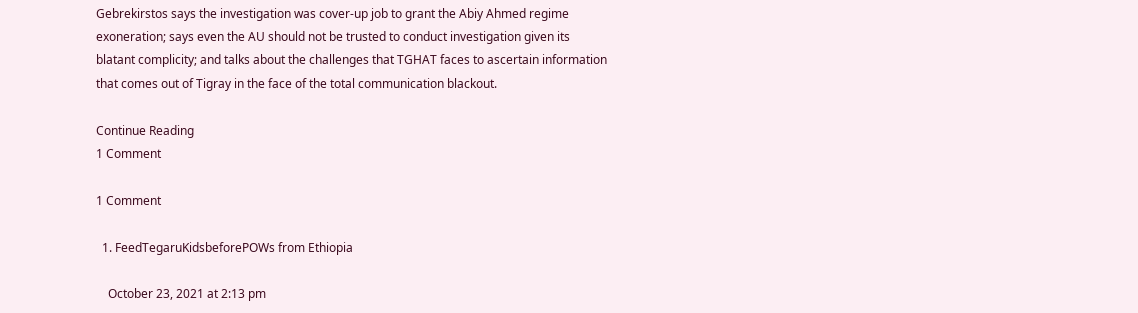Gebrekirstos says the investigation was cover-up job to grant the Abiy Ahmed regime exoneration; says even the AU should not be trusted to conduct investigation given its blatant complicity; and talks about the challenges that TGHAT faces to ascertain information that comes out of Tigray in the face of the total communication blackout.

Continue Reading
1 Comment

1 Comment

  1. FeedTegaruKidsbeforePOWs from Ethiopia

    October 23, 2021 at 2:13 pm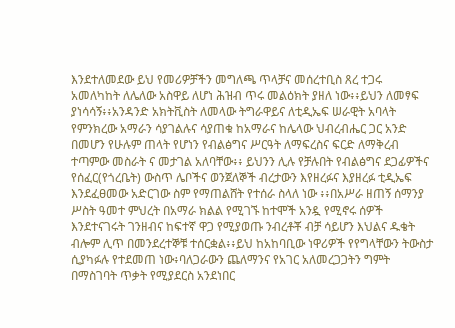እንደተለመደው ይህ የመሪዎቻችን መግለጫ ጥላቻና መሰረተቢስ ጸረ ተጋሩ አመለካከት ለሌለው አስዋይ ለሆነ ሕዝብ ጥሩ መልዕክት ያዘለ ነው፥፥ይህን ለመፃፍ ያነሳሳኝ፥፥አንዳንድ አክትቪስት ለመላው ትግራዋይና ለቲዲኤፍ ሠራዊት አባላት የምንክረው አማራን ሳያገልሉና ሳያጠቁ ከአማራና ከሌላው ህብረብሔር ጋር አንድ በመሆን የሁሉም ጠላት የሆነን የብልፅግና ሥርዓት ለማፍረስና ፍርድ ለማቅረብ ተጣምው መስራት ና መታገል አለባቸው፥፥ ይህንን ሊሉ የቻሉበት የብልፅግና ደጋፊዎችና የሰፈር(የጎረቤት) ውስጥ ሌቦችና ወንጀለኞች ብረታውን እየዘረፉና እያዘረፉ ቲዲኤፍ እንደፈፀመው አድርገው ስም የማጠልሸት የተሰራ ስላለ ነው ፥፥በአሥራ ዘጠኝ ሰማንያ ሥስት ዓመተ ምህረት በአማራ ክልል የሚገኙ ከተሞች አንዷ የሚኖሩ ሰዎች እንደተናገሩት ገንዘብና ከፍተኛ ዋጋ የሚያወጡ ንብረቶቾ ብቻ ሳይሆን እህልና ዱቄት ብሎም ሊጥ በመንደረተኞቹ ተሰርቋል፥፥ይህ ከአከባቢው ነዋሪዎች የየግላቸውን ትውስታ ሲያካፉሉ የተደመጠ ነው፥ባለጋራውን ጨለማንና የአገር አለመረጋጋትን ግምት በማስገባት ጥቃት የሚያደርስ አንደነበር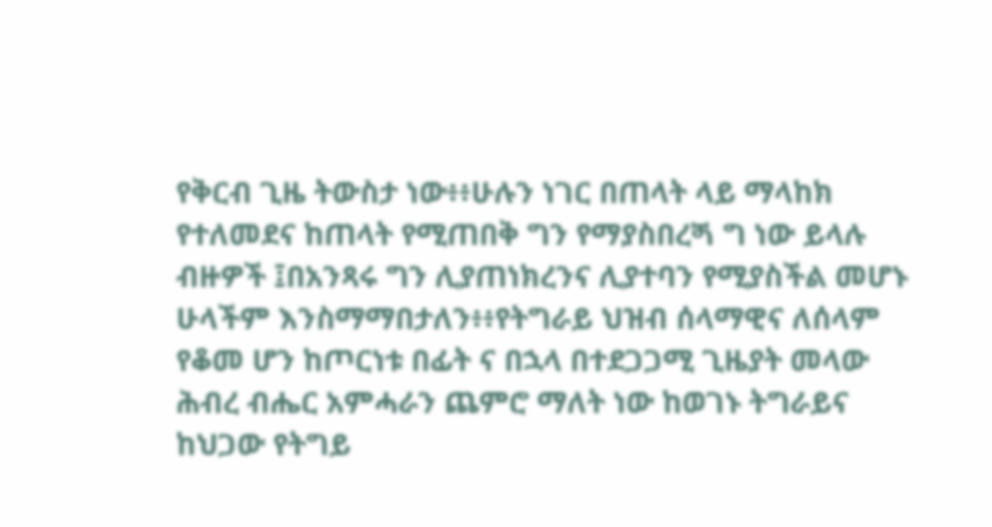የቅርብ ጊዜ ትውስታ ነው፥፥ሁሉን ነገር በጠላት ላይ ማላከክ የተለመደና ከጠላት የሚጠበቅ ግን የማያስበረጝ ግ ነው ይላሉ ብዙዎች ፤በአንጻሩ ግን ሊያጠነክረንና ሊያተባን የሚያስችል መሆኑ ሁላችም እንስማማበታለን፥፥የትግራይ ህዝብ ሰላማዊና ለሰላም የቆመ ሆን ከጦርነቱ በፊት ና በኋላ በተደጋጋሚ ጊዜያት መላው ሕብረ ብሔር አምሓራን ጨምሮ ማለት ነው ከወገኑ ትግራይና ከህጋው የትግይ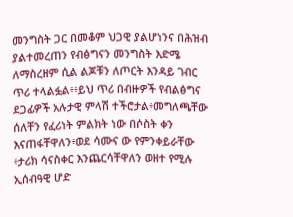መንግስት ጋር በመቆም ህጋዊ ያልሆነንና በሕዝብ ያልተመረጠን የብፅግናን መንግስት እድሜ ለማስረዘም ሲል ልጆቹን ለጦርት እንዳይ ገብር ጥሪ ተላልፏል፥፥ይህ ጥሪ በብዙዎች የብልፅግና ደጋፊዎች አሉታዊ ምላሽ ተችሮታል፥መግለጫቸው ሰለቸን የፈሪነት ምልክት ነው በሶስት ቀን እናጠፋቸዋለን፥ወደ ሳሙና ው የምንቀይራቸው ፥ታሪክ ሳናስቀር እንጨርሳቸዋለን ወዘተ የሚሉ ኢሰብዓዊ ሆድ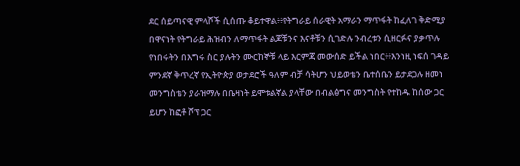ደር ሰይጣናዊ ምላሾች ሲሰጡ ቆይተዋል፥፥የትግራይ ሰራዊት አማራን ማጥፋት ከፈለገ ቅድሚያ በዋናነት የትግራይ ሕዝብን ለማጥፋት ልጆቹንና እናቶቹን ሲገድሉ ንብረቱን ሲዘርፉና ያቃጥሉ የነበሩትን በእግሩ ስር ያሉትን ሙርከኞቹ ላይ እርምጃ መውሰድ ይችል ነበር፥፥እንነዚ ነፍሰ ገዳይ ምንደኛ ቅጥረኛ የኢትዮጵያ ወታደሮች ዓለም ብቻ ሳትሆን ህይወቴን ቤተሰቤን ይታደጋሉ ዘመነ መንግስቴን ያራዝማሉ በቤዛነት ይሞቱልኛል ያላቸው በብልፅግና መንግስት የተከዱ ከሰው ጋር ይሆን ከፎቶ ሾፕ ጋር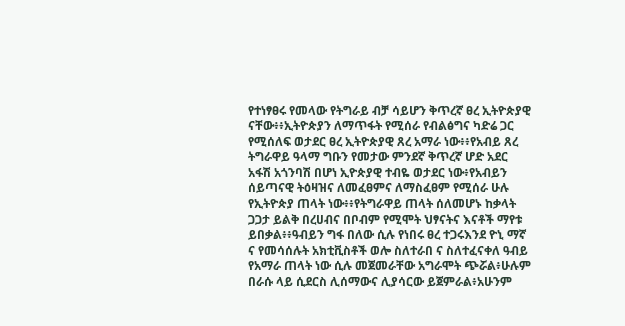የተነፃፀሩ የመላው የትግራይ ብቻ ሳይሆን ቅጥረኛ ፀረ ኢትዮጵያዊ ናቸው፥፥ኢትዮጵያን ለማጥፋት የሚሰራ የብልፅግና ካድሬ ጋር የሚሰለፍ ወታደር ፀረ ኢትዮጵያዊ ጸረ አማራ ነው፥፥የአብይ ጸረ ትግራዋይ ዓላማ ግቡን የመታው ምንደኛ ቅጥረኛ ሆድ አደር አፋሽ አጎንባሽ በሆነ ኢዮጵያዊ ተብዬ ወታደር ነው፥የአብይን ሰይጣናዊ ትዕዛዝና ለመፈፀምና ለማስፈፀም የሚሰራ ሁሉ የኢትዮጵያ ጠላት ነው፥፥የትግራዋይ ጠላት ሰለመሆኑ ከቃላት ጋጋታ ይልቅ በረሀብና በቦብም የሚሞት ህፃናትና እናቶች ማየቱ ይበቃል፥፥ዓብይን ግፋ በለው ሲሉ የነበሩ ፀረ ተጋሩእንደ ዮኒ ማኛ ና የመሳሰሉት አክቲቪስቶች ወሎ ስለተራበ ና ስለተፈናቀለ ዓብይ የአማራ ጠላት ነው ሲሉ መጀመራቸው አግራሞት ጭሯል፥ሁሉም በራሱ ላይ ሲደርስ ሊሰማውና ሊያሳርው ይጀምራል፥አሁንም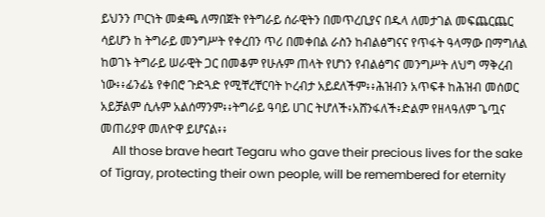ይህንን ጦርነት መቋጫ ለማበጀት የትግራይ ሰራዊትን በመጥረቢያና በዱላ ለመታገል መፍጨርጨር ሳይሆን ከ ትግራይ መንግሥት የቀረበን ጥሪ በመቀበል ራስን ከብልፅግናና የጥፋት ዓላማው በማግለል ከወገኑ ትግራይ ሠራዊት ጋር በመቆም የሁሉም ጠላት የሆነን የብልፅግና መንግሥት ለህግ ማቅረብ ነው፥፥ፊንፊኔ የቀበሮ ጉድጓድ የሚቸረቸርባት ኮረብታ አይደለችም፥፥ሕዝብን አጥፍቶ ከሕዝብ መሰወር አይቻልም ሲሉም አልሰማንም፥፥ትግራይ ዓባይ ሀገር ትሆለች፥አሸንፋለች፥ድልም የዘላዓለም ጌጧና መጠሪያዋ መለዮዋ ይሆናል፥፥
    All those brave heart Tegaru who gave their precious lives for the sake of Tigray, protecting their own people, will be remembered for eternity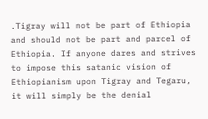.Tigray will not be part of Ethiopia and should not be part and parcel of Ethiopia. If anyone dares and strives to impose this satanic vision of Ethiopianism upon Tigray and Tegaru, it will simply be the denial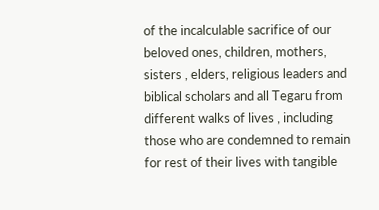of the incalculable sacrifice of our beloved ones, children, mothers, sisters , elders, religious leaders and biblical scholars and all Tegaru from different walks of lives , including those who are condemned to remain for rest of their lives with tangible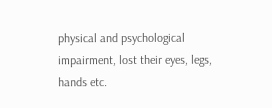physical and psychological impairment, lost their eyes, legs, hands etc.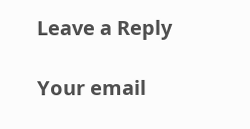Leave a Reply

Your email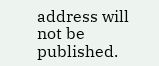address will not be published.